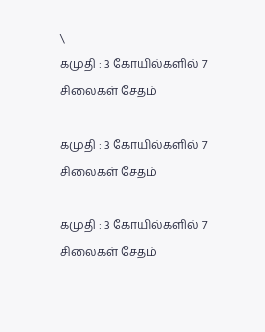\
கமுதி : 3 கோயில்களில் 7 சிலைகள் சேதம்

கமுதி : 3 கோயில்களில் 7 சிலைகள் சேதம்

கமுதி : 3 கோயில்களில் 7 சிலைகள் சேதம்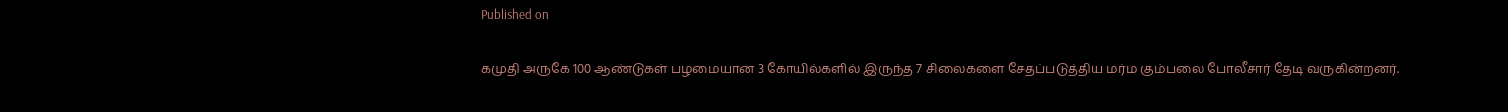Published on

கமுதி அருகே 100 ஆண்டுகள் பழமையான 3 கோயில்களில் இருந்த 7 சிலைகளை சேதப்படுத்திய மர்ம கும்பலை போலீசார் தேடி வருகின்றனர்.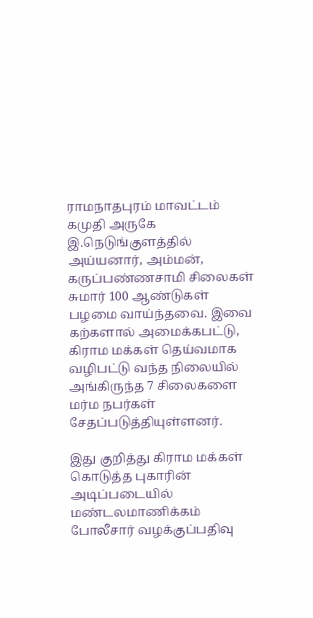ராமநாதபுரம் மாவட்டம் கமுதி அருகே இ.நெடுங்குளத்தில் அய்யனார், அம்மன், கருப்பண்ணசாமி சிலைகள் சுமார் 100 ஆண்டுகள் பழமை வாய்ந்தவை. இவை கற்களால் அமைக்கபட்டு, கிராம மக்கள் தெய்வமாக வழிபட்டு வந்த நிலையில் அங்கிருந்த 7 சிலைகளை மர்ம நபர்கள் சேதப்படுத்தியுள்ளனர்.

இது குறித்து கிராம மக்கள் கொடுத்த புகாரின் அடிப்படையில் மண்டலமாணிக்கம் போலீசார் வழக்குப்பதிவு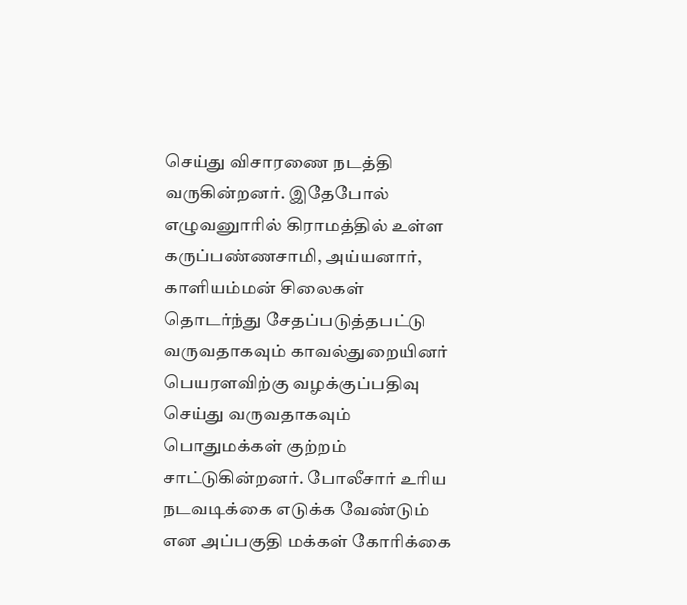செய்து விசாரணை நடத்தி வருகின்றனர். இதேபோல் எழுவனுாரில் கிராமத்தில் உள்ள கருப்பண்ணசாமி, அய்யனார், காளியம்மன் சிலைகள் தொடர்ந்து சேதப்படுத்தபட்டு வருவதாகவும் காவல்துறையினர் பெயரளவிற்கு வழக்குப்பதிவு செய்து வருவதாகவும் பொதுமக்கள் குற்றம் சாட்டுகின்றனர். போலீசார் உரிய நடவடிக்கை எடுக்க வேண்டும் என அப்பகுதி மக்கள் கோரிக்கை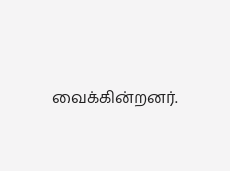வைக்கின்றனர்.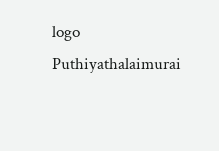logo
Puthiyathalaimurai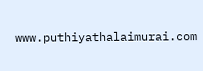www.puthiyathalaimurai.com